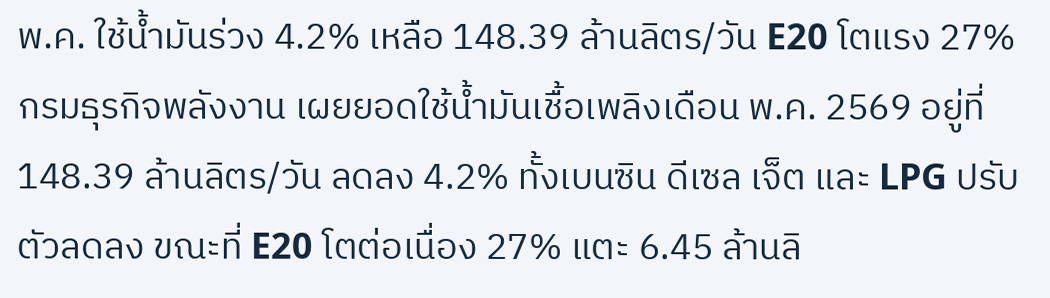พ.ค. ใช้น้ำมันร่วง 4.2% เหลือ 148.39 ล้านลิตร/วัน E20 โตแรง 27%
กรมธุรกิจพลังงาน เผยยอดใช้น้ำมันเชื้อเพลิงเดือน พ.ค. 2569 อยู่ที่ 148.39 ล้านลิตร/วัน ลดลง 4.2% ทั้งเบนซิน ดีเซล เจ็ต และ LPG ปรับตัวลดลง ขณะที่ E20 โตต่อเนื่อง 27% แตะ 6.45 ล้านลิ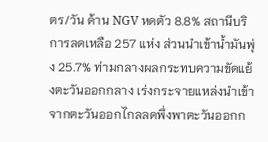ตร/วัน ด้าน NGV หดตัว 8.8% สถานีบริการลดเหลือ 257 แห่ง ส่วนนำเข้าน้ำมันพุ่ง 25.7% ท่ามกลางผลกระทบความขัดแย้งตะวันออกกลาง เร่งกระจายแหล่งนำเข้าจากตะวันออกไกลลดพึ่งพาตะวันออกก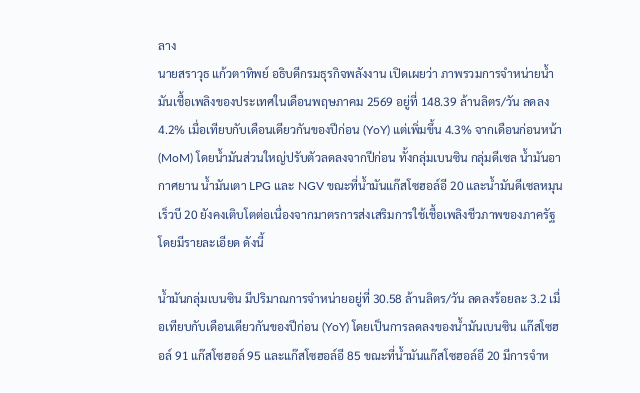ลาง
นายสราวุธ แก้วตาทิพย์ อธิบดีกรมธุรกิจพลังงาน เปิดเผยว่า ภาพรวมการจำหน่ายน้ำมันเชื้อเพลิงของประเทศในเดือนพฤษภาคม 2569 อยู่ที่ 148.39 ล้านลิตร/วัน ลดลง 4.2% เมื่อเทียบกับเดือนเดียวกันของปีก่อน (YoY) แต่เพิ่มขึ้น 4.3% จากเดือนก่อนหน้า (MoM) โดยน้ำมันส่วนใหญ่ปรับตัวลดลงจากปีก่อน ทั้งกลุ่มเบนซิน กลุ่มดีเซล น้ำมันอากาศยาน น้ำมันเตา LPG และ NGV ขณะที่น้ำมันแก๊สโซฮอล์อี 20 และน้ำมันดีเซลหมุนเร็วบี 20 ยังคงเติบโตต่อเนื่องจากมาตรการส่งเสริมการใช้เชื้อเพลิงชีวภาพของภาครัฐ โดยมีรายละเอียด ดังนี้

น้ำมันกลุ่มเบนซิน มีปริมาณการจำหน่ายอยู่ที่ 30.58 ล้านลิตร/วัน ลดลงร้อยละ 3.2 เมื่อเทียบกับเดือนเดียวกันของปีก่อน (YoY) โดยเป็นการลดลงของน้ำมันเบนซิน แก๊สโซฮอล์ 91 แก๊สโซฮอล์ 95 และแก๊สโซฮอล์อี 85 ขณะที่น้ำมันแก๊สโซฮอล์อี 20 มีการจำห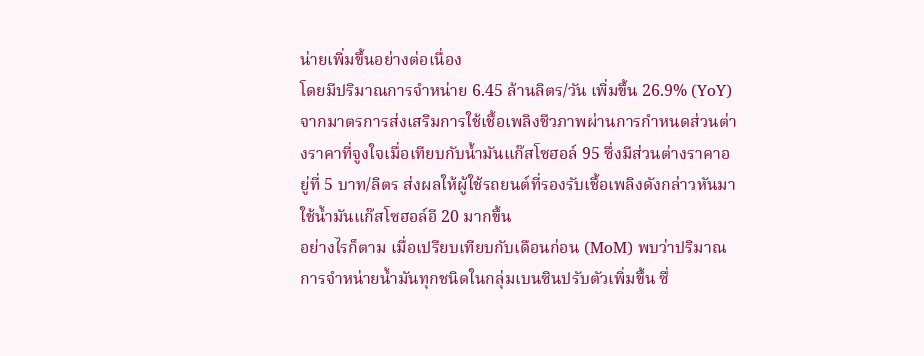น่ายเพิ่มขึ้นอย่างต่อเนื่อง
โดยมีปริมาณการจำหน่าย 6.45 ล้านลิตร/วัน เพิ่มขึ้น 26.9% (YoY) จากมาตรการส่งเสริมการใช้เชื้อเพลิงชีวภาพผ่านการกำหนดส่วนต่างราคาที่จูงใจเมื่อเทียบกับน้ำมันแก๊สโซฮอล์ 95 ซึ่งมีส่วนต่างราคาอยู่ที่ 5 บาท/ลิตร ส่งผลให้ผู้ใช้รถยนต์ที่รองรับเชื้อเพลิงดังกล่าวหันมาใช้น้ำมันแก๊สโซฮอล์อี 20 มากขึ้น
อย่างไรก็ตาม เมื่อเปรียบเทียบกับเดือนก่อน (MoM) พบว่าปริมาณการจำหน่ายน้ำมันทุกชนิดในกลุ่มเบนซินปรับตัวเพิ่มขึ้น ซึ่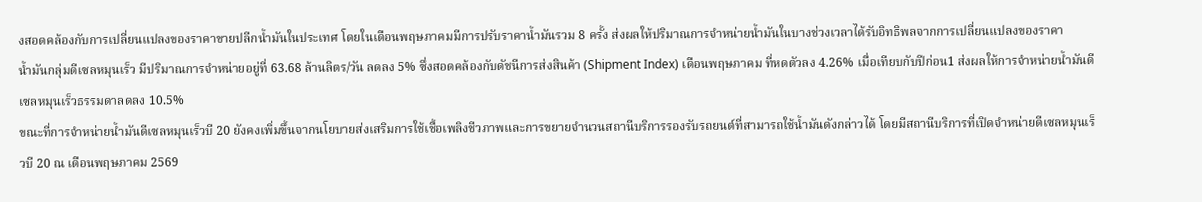งสอดคล้องกับการเปลี่ยนแปลงของราคาขายปลีกน้ำมันในประเทศ โดยในเดือนพฤษภาคมมีการปรับราคาน้ำมันรวม 8 ครั้ง ส่งผลให้ปริมาณการจำหน่ายน้ำมันในบางช่วงเวลาได้รับอิทธิพลจากการเปลี่ยนแปลงของราคา
น้ำมันกลุ่มดีเซลหมุนเร็ว มีปริมาณการจำหน่ายอยู่ที่ 63.68 ล้านลิตร/วัน ลดลง 5% ซึ่งสอดคล้องกับดัชนีการส่งสินค้า (Shipment Index) เดือนพฤษภาคม ที่หดตัวลง 4.26% เมื่อเทียบกับปีก่อน1 ส่งผลให้การจำหน่ายน้ำมันดีเซลหมุนเร็วธรรมดาลดลง 10.5%
ขณะที่การจำหน่ายน้ำมันดีเซลหมุนเร็วบี 20 ยังคงเพิ่มขึ้นจากนโยบายส่งเสริมการใช้เชื้อเพลิงชีวภาพและการขยายจำนวนสถานีบริการรองรับรถยนต์ที่สามารถใช้น้ำมันดังกล่าวได้ โดยมีสถานีบริการที่เปิดจำหน่ายดีเซลหมุนเร็วบี 20 ณ เดือนพฤษภาคม 2569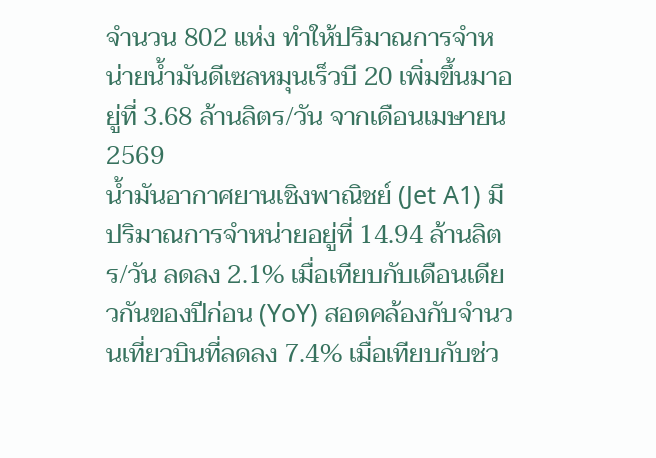จำนวน 802 แห่ง ทำให้ปริมาณการจำหน่ายน้ำมันดีเซลหมุนเร็วบี 20 เพิ่มขึ้นมาอยู่ที่ 3.68 ล้านลิตร/วัน จากเดือนเมษายน 2569
น้ำมันอากาศยานเชิงพาณิชย์ (Jet A1) มีปริมาณการจำหน่ายอยู่ที่ 14.94 ล้านลิตร/วัน ลดลง 2.1% เมื่อเทียบกับเดือนเดียวกันของปีก่อน (YoY) สอดคล้องกับจำนวนเที่ยวบินที่ลดลง 7.4% เมื่อเทียบกับช่ว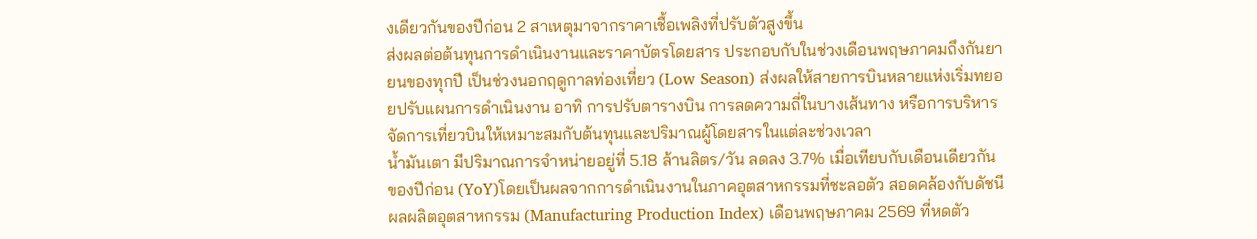งเดียวกันของปีก่อน 2 สาเหตุมาจากราคาเชื้อเพลิงที่ปรับตัวสูงขึ้น
ส่งผลต่อต้นทุนการดำเนินงานและราคาบัตรโดยสาร ประกอบกับในช่วงเดือนพฤษภาคมถึงกันยายนของทุกปี เป็นช่วงนอกฤดูกาลท่องเที่ยว (Low Season) ส่งผลให้สายการบินหลายแห่งเริ่มทยอยปรับแผนการดำเนินงาน อาทิ การปรับตารางบิน การลดความถี่ในบางเส้นทาง หรือการบริหารจัดการเที่ยวบินให้เหมาะสมกับต้นทุนและปริมาณผู้โดยสารในแต่ละช่วงเวลา
น้ำมันเตา มีปริมาณการจำหน่ายอยู่ที่ 5.18 ล้านลิตร/วัน ลดลง 3.7% เมื่อเทียบกับเดือนเดียวกันของปีก่อน (YoY)โดยเป็นผลจากการดำเนินงานในภาคอุตสาหกรรมที่ชะลอตัว สอดคล้องกับดัชนีผลผลิตอุตสาหกรรม (Manufacturing Production Index) เดือนพฤษภาคม 2569 ที่หดตัว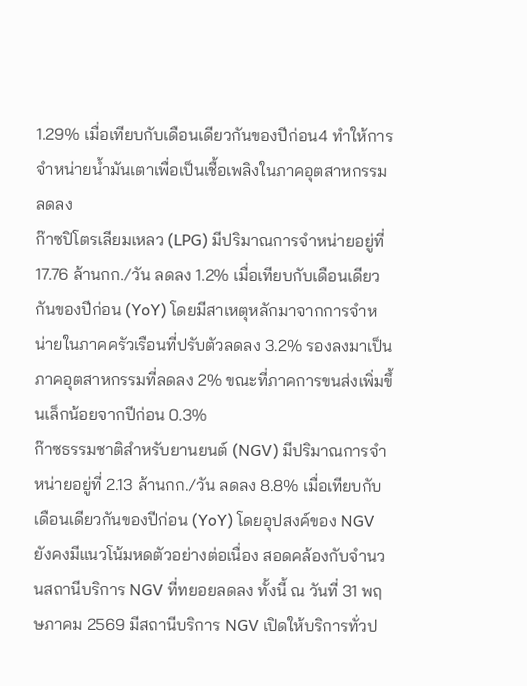1.29% เมื่อเทียบกับเดือนเดียวกันของปีก่อน4 ทำให้การจำหน่ายน้ำมันเตาเพื่อเป็นเชื้อเพลิงในภาคอุตสาหกรรมลดลง
ก๊าซปิโตรเลียมเหลว (LPG) มีปริมาณการจำหน่ายอยู่ที่ 17.76 ล้านกก./วัน ลดลง 1.2% เมื่อเทียบกับเดือนเดียวกันของปีก่อน (YoY) โดยมีสาเหตุหลักมาจากการจำหน่ายในภาคครัวเรือนที่ปรับตัวลดลง 3.2% รองลงมาเป็นภาคอุตสาหกรรมที่ลดลง 2% ขณะที่ภาคการขนส่งเพิ่มขึ้นเล็กน้อยจากปีก่อน 0.3%
ก๊าซธรรมชาติสำหรับยานยนต์ (NGV) มีปริมาณการจำหน่ายอยู่ที่ 2.13 ล้านกก./วัน ลดลง 8.8% เมื่อเทียบกับเดือนเดียวกันของปีก่อน (YoY) โดยอุปสงค์ของ NGV ยังคงมีแนวโน้มหดตัวอย่างต่อเนื่อง สอดคล้องกับจำนวนสถานีบริการ NGV ที่ทยอยลดลง ทั้งนี้ ณ วันที่ 31 พฤษภาคม 2569 มีสถานีบริการ NGV เปิดให้บริการทั่วป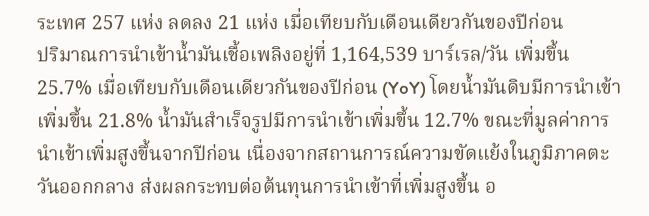ระเทศ 257 แห่ง ลดลง 21 แห่ง เมื่อเทียบกับเดือนเดียวกันของปีก่อน
ปริมาณการนำเข้าน้ำมันเชื้อเพลิงอยู่ที่ 1,164,539 บาร์เรล/วัน เพิ่มขึ้น 25.7% เมื่อเทียบกับเดือนเดียวกันของปีก่อน (YoY) โดยน้ำมันดิบมีการนำเข้าเพิ่มขึ้น 21.8% น้ำมันสำเร็จรูปมีการนำเข้าเพิ่มขึ้น 12.7% ขณะที่มูลค่าการนำเข้าเพิ่มสูงขึ้นจากปีก่อน เนื่องจากสถานการณ์ความขัดแย้งในภูมิภาคตะวันออกกลาง ส่งผลกระทบต่อต้นทุนการนำเข้าที่เพิ่มสูงขึ้น อ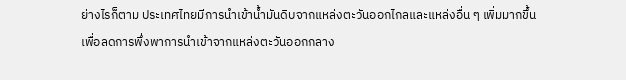ย่างไรก็ตาม ประเทศไทยมีการนำเข้าน้ำมันดิบจากแหล่งตะวันออกไกลและแหล่งอื่น ๆ เพิ่มมากขึ้น เพื่อลดการพึ่งพาการนำเข้าจากแหล่งตะวันออกกลาง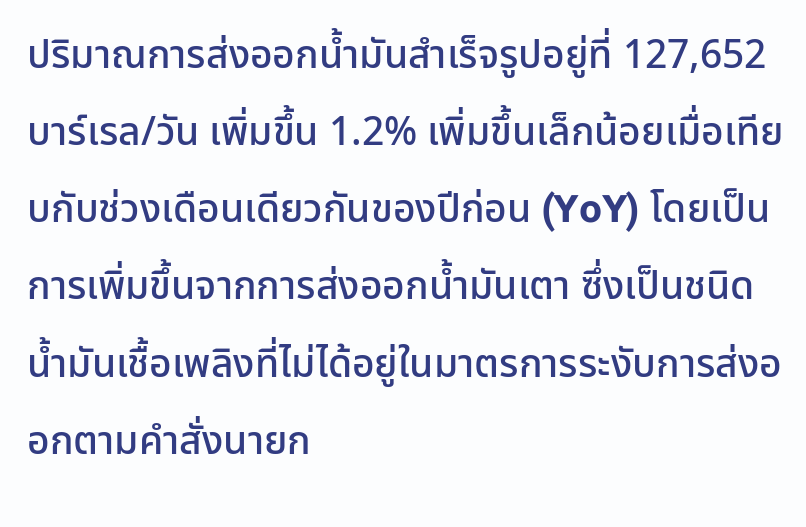ปริมาณการส่งออกน้ำมันสำเร็จรูปอยู่ที่ 127,652 บาร์เรล/วัน เพิ่มขึ้น 1.2% เพิ่มขึ้นเล็กน้อยเมื่อเทียบกับช่วงเดือนเดียวกันของปีก่อน (YoY) โดยเป็นการเพิ่มขึ้นจากการส่งออกน้ำมันเตา ซึ่งเป็นชนิดน้ำมันเชื้อเพลิงที่ไม่ได้อยู่ในมาตรการระงับการส่งออกตามคำสั่งนายก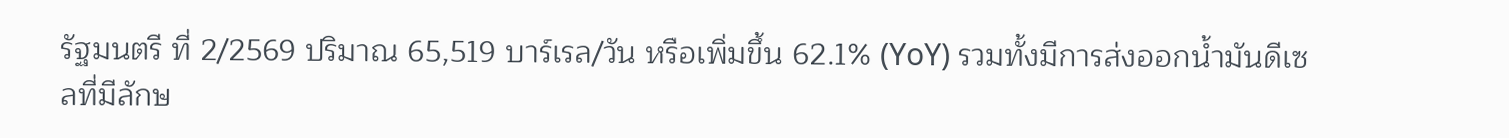รัฐมนตรี ที่ 2/2569 ปริมาณ 65,519 บาร์เรล/วัน หรือเพิ่มขึ้น 62.1% (YoY) รวมทั้งมีการส่งออกน้ำมันดีเซลที่มีลักษ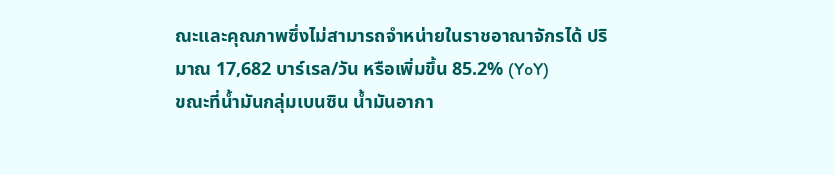ณะและคุณภาพซึ่งไม่สามารถจำหน่ายในราชอาณาจักรได้ ปริมาณ 17,682 บาร์เรล/วัน หรือเพิ่มขึ้น 85.2% (YoY)
ขณะที่น้ำมันกลุ่มเบนซิน น้ำมันอากา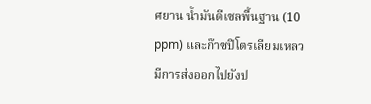ศยาน น้ำมันดีเซลพื้นฐาน (10 ppm) และก๊าซปิโตรเลียมเหลว มีการส่งออกไปยังป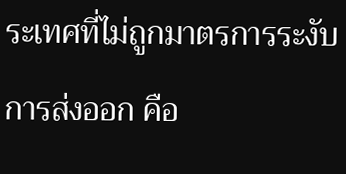ระเทศที่ไม่ถูกมาตรการระงับการส่งออก คือ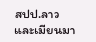สปป.ลาว และเมียนมา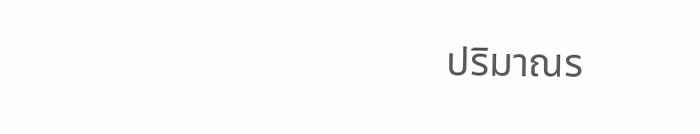ปริมาณร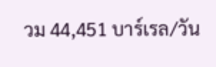วม 44,451 บาร์เรล/วัน